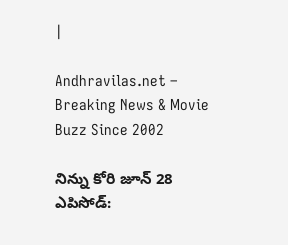|

Andhravilas.net – Breaking News & Movie Buzz Since 2002

నిన్ను కోరి జూన్ 28 ఎపిసోడ్: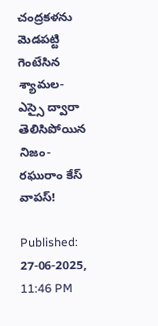చంద్రకళను మెడపట్టి గెంటేసిన శ్యామల- ఎస్సై ద్వారా తెలిసిపోయిన నిజం- రఘురాం కేస్ వాపస్!

Published: 27-06-2025, 11:46 PM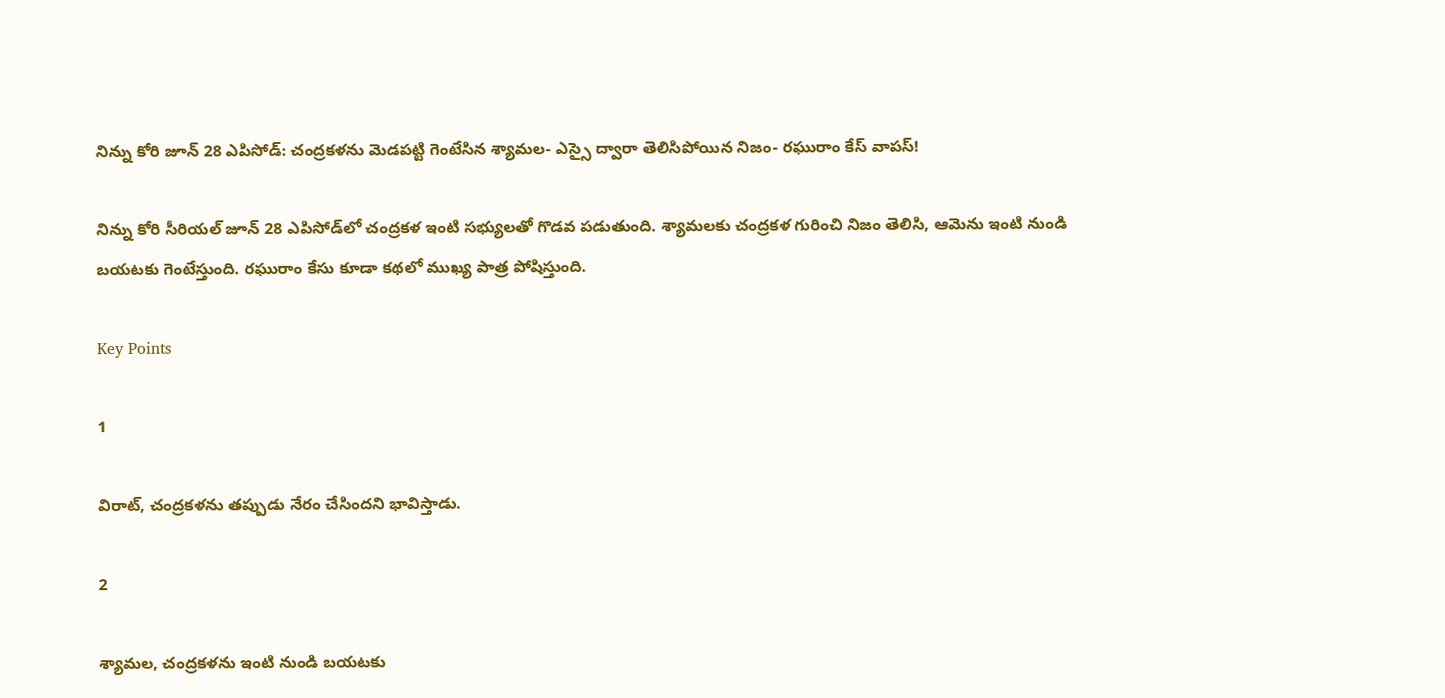నిన్ను కోరి జూన్ 28 ఎపిసోడ్: చంద్రకళను మెడపట్టి గెంటేసిన శ్యామల- ఎస్సై ద్వారా తెలిసిపోయిన నిజం- రఘురాం కేస్ వాపస్!

నిన్ను కోరి సీరియల్ జూన్ 28 ఎపిసోడ్‌లో చంద్రకళ ఇంటి సభ్యులతో గొడవ పడుతుంది. శ్యామలకు చంద్రకళ గురించి నిజం తెలిసి, ఆమెను ఇంటి నుండి బయటకు గెంటేస్తుంది. రఘురాం కేసు కూడా కథలో ముఖ్య పాత్ర పోషిస్తుంది.

Key Points

1

విరాట్, చంద్రకళను తప్పుడు నేరం చేసిందని భావిస్తాడు.

2

శ్యామల, చంద్రకళను ఇంటి నుండి బయటకు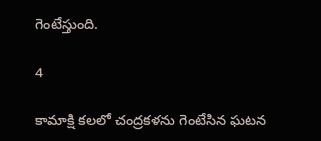గెంటేస్తుంది.

4

కామాక్షి కలలో చంద్రకళను గెంటేసిన ఘటన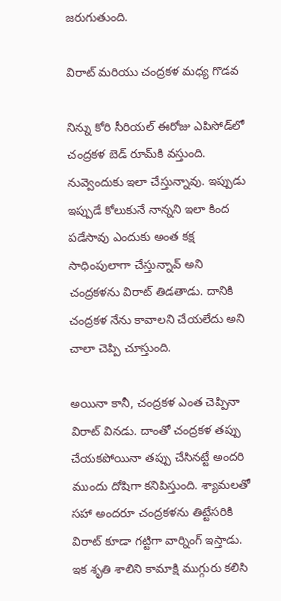జరుగుతుంది.

విరాట్ మరియు చంద్రకళ మధ్య గొడవ

నిన్ను కోరి సీరియల్ ఈరోజు ఎపిసోడ్‌లో చంద్రకళ బెడ్ రూమ్‌కి వస్తుంది. నువ్వెందుకు ఇలా చేస్తున్నావు. ఇప్పుడు ఇప్పుడే కోలుకునే నాన్నని ఇలా కింద పడేసావు ఎందుకు అంత కక్ష సాధింపులాగా చేస్తున్నావ్ అని చంద్రకళను విరాట్ తిడతాడు. దానికి చంద్రకళ నేను కావాలని చేయలేదు అని చాలా చెప్పి చూస్తుంది.

అయినా కానీ, చంద్రకళ ఎంత చెప్పినా విరాట్ వినడు. దాంతో చంద్రకళ తప్పు చేయకపోయినా తప్పు చేసినట్టే అందరి ముందు దోషిగా కనిపిస్తుంది. శ్యామలతో సహా అందరూ చంద్రకళను తిట్టేసరికి విరాట్ కూడా గట్టిగా వార్నింగ్ ఇస్తాడు. ఇక శృతి శాలిని కామాక్షి ముగ్గురు కలిసి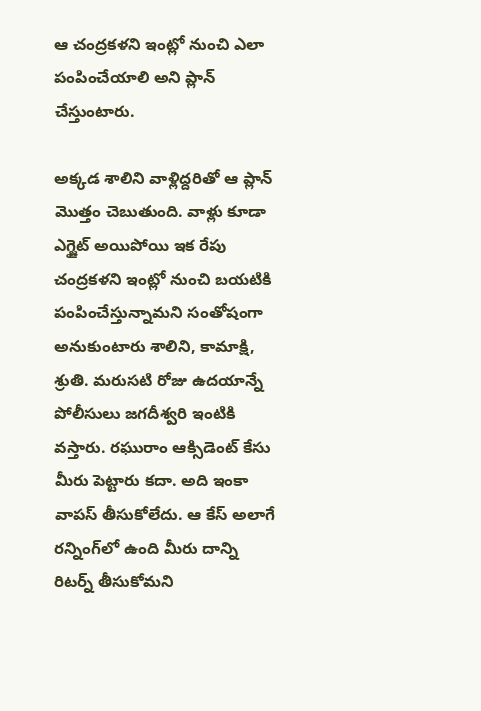ఆ చంద్రకళని ఇంట్లో నుంచి ఎలా పంపించేయాలి అని ప్లాన్ చేస్తుంటారు.

అక్కడ శాలిని వాళ్లిద్దరితో ఆ ప్లాన్ మొత్తం చెబుతుంది. వాళ్లు కూడా ఎగ్జైట్ అయిపోయి ఇక రేపు చంద్రకళని ఇంట్లో నుంచి బయటికి పంపించేస్తున్నామని సంతోషంగా అనుకుంటారు శాలిని, కామాక్షి, శ్రుతి. మరుసటి రోజు ఉదయాన్నే పోలీసులు జగదీశ్వరి ఇంటికి వస్తారు. రఘురాం ఆక్సిడెంట్ కేసు మీరు పెట్టారు కదా. అది ఇంకా వాపస్ తీసుకోలేదు. ఆ కేస్ అలాగే రన్నింగ్‌లో ఉంది మీరు దాన్ని రిటర్న్ తీసుకోమని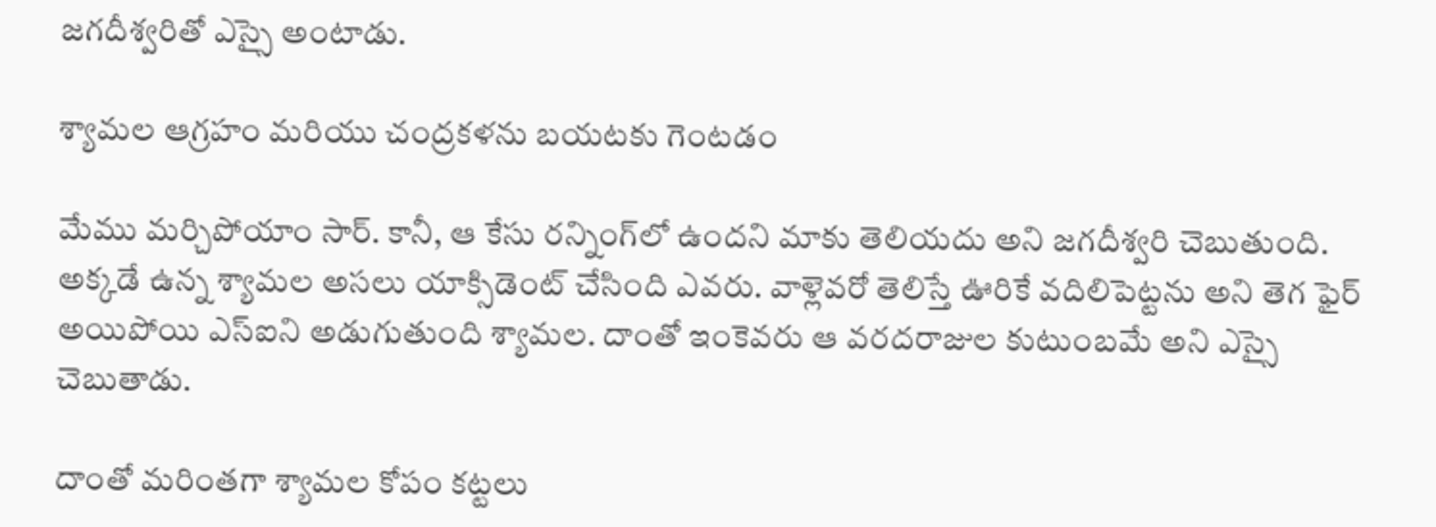జగదీశ్వరితో ఎస్సై అంటాడు.

శ్యామల ఆగ్రహం మరియు చంద్రకళను బయటకు గెంటడం

మేము మర్చిపోయాం సార్. కానీ, ఆ కేసు రన్నింగ్‌లో ఉందని మాకు తెలియదు అని జగదీశ్వరి చెబుతుంది. అక్కడే ఉన్న శ్యామల అసలు యాక్సిడెంట్ చేసింది ఎవరు. వాళ్లెవరో తెలిస్తే ఊరికే వదిలిపెట్టను అని తెగ ఫైర్ అయిపోయి ఎస్ఐని అడుగుతుంది శ్యామల. దాంతో ఇంకెవరు ఆ వరదరాజుల కుటుంబమే అని ఎస్సై చెబుతాడు.

దాంతో మరింతగా శ్యామల కోపం కట్టలు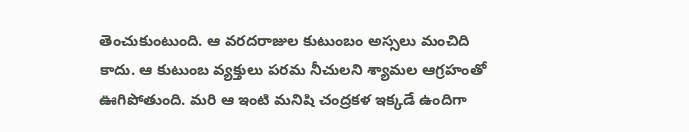తెంచుకుంటుంది. ఆ వరదరాజుల కుటుంబం అస్సలు మంచిది కాదు. ఆ కుటుంబ వ్యక్తులు పరమ నీచులని శ్యామల ఆగ్రహంతో ఊగిపోతుంది. మరి ఆ ఇంటి మనిషి చంద్రకళ ఇక్కడే ఉందిగా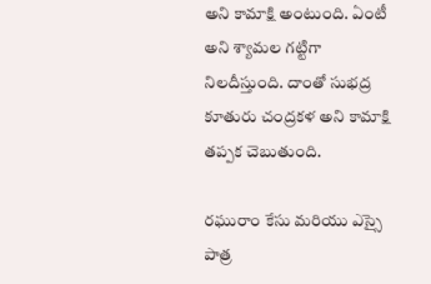అని కామాక్షి అంటుంది. ఏంటీ అని శ్యామల గట్టిగా నిలదీస్తుంది. దాంతో సుభద్ర కూతురు చంద్రకళ అని కామాక్షి తప్పక చెబుతుంది.

రఘురాం కేసు మరియు ఎస్సై పాత్ర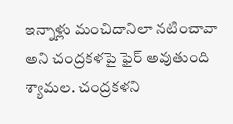ఇన్నాళ్లు మంచిదానిలా నటించావా అని చంద్రకళపై ఫైర్ అవుతుంది శ్యామల. చంద్రకళని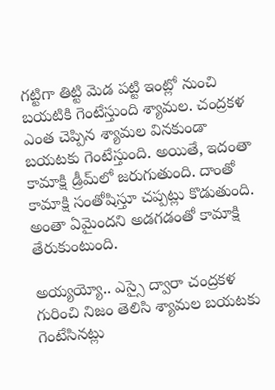గట్టిగా తిట్టి మెడ పట్టి ఇంట్లో నుంచి బయటికి గెంటేస్తుంది శ్యామల. చంద్రకళ ఎంత చెప్పిన శ్యామల వినకుండా బయటకు గెంటేస్తుంది. అయితే, ఇదంతా కామాక్షి డ్రీమ్‌లో జరుగుతుంది. దాంతో కామాక్షి సంతోషిస్తూ చప్పట్లు కొడుతుంది. అంతా ఏమైందని అడగడంతో కామాక్షి తేరుకుంటుంది.

అయ్యయ్యో.. ఎస్సై ద్వారా చంద్రకళ గురించి నిజం తెలిసి శ్యామల బయటకు గెంటేసినట్లు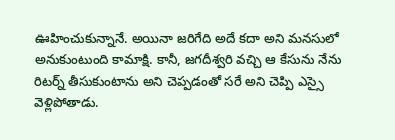ఊహించుకున్నానే. అయినా జరిగేది అదే కదా అని మనసులో అనుకుంటుంది కామాక్షి. కానీ, జగదీశ్వరి వచ్చి ఆ కేసును నేను రిటర్న్ తీసుకుంటాను అని చెప్పడంతో సరే అని చెప్పి ఎస్సై వెళ్లిపోతాడు.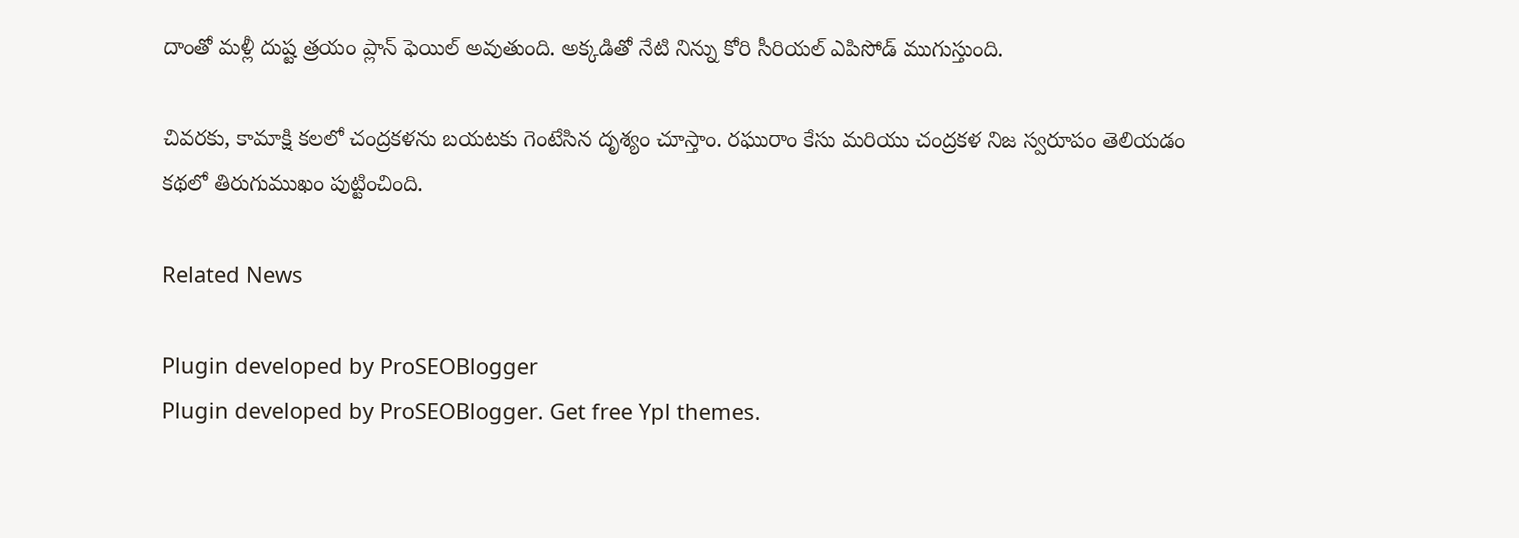దాంతో మళ్లీ దుష్ట త్రయం ప్లాన్ ఫెయిల్ అవుతుంది. అక్కడితో నేటి నిన్ను కోరి సీరియల్ ఎపిసోడ్ ముగుస్తుంది.

చివరకు, కామాక్షి కలలో చంద్రకళను బయటకు గెంటేసిన దృశ్యం చూస్తాం. రఘురాం కేసు మరియు చంద్రకళ నిజ స్వరూపం తెలియడం కథలో తిరుగుముఖం పుట్టించింది.

Related News

Plugin developed by ProSEOBlogger
Plugin developed by ProSEOBlogger. Get free Ypl themes.